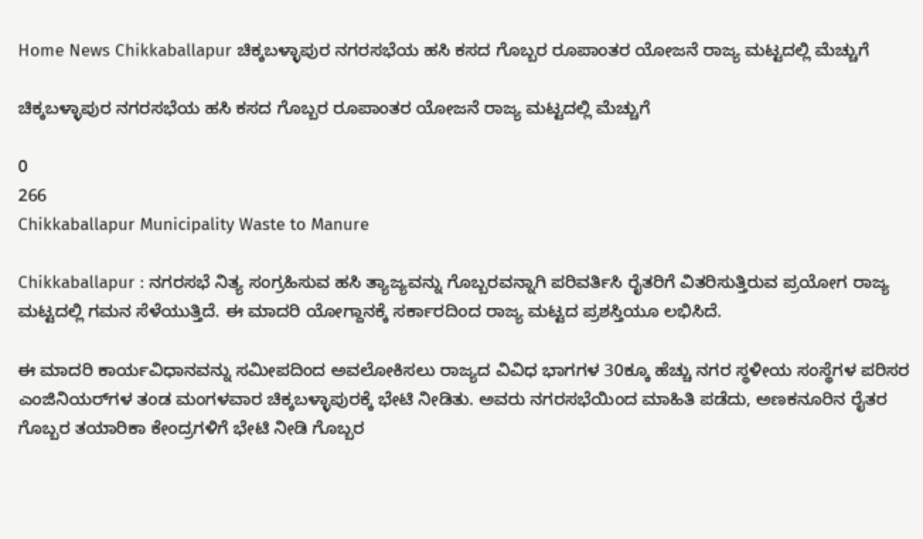Home News Chikkaballapur ಚಿಕ್ಕಬಳ್ಳಾಪುರ ನಗರಸಭೆಯ ಹಸಿ ಕಸದ ಗೊಬ್ಬರ ರೂಪಾಂತರ ಯೋಜನೆ ರಾಜ್ಯ ಮಟ್ಟದಲ್ಲಿ ಮೆಚ್ಚುಗೆ

ಚಿಕ್ಕಬಳ್ಳಾಪುರ ನಗರಸಭೆಯ ಹಸಿ ಕಸದ ಗೊಬ್ಬರ ರೂಪಾಂತರ ಯೋಜನೆ ರಾಜ್ಯ ಮಟ್ಟದಲ್ಲಿ ಮೆಚ್ಚುಗೆ

0
266
Chikkaballapur Municipality Waste to Manure

Chikkaballapur : ನಗರಸಭೆ ನಿತ್ಯ ಸಂಗ್ರಹಿಸುವ ಹಸಿ ತ್ಯಾಜ್ಯವನ್ನು ಗೊಬ್ಬರವನ್ನಾಗಿ ಪರಿವರ್ತಿಸಿ ರೈತರಿಗೆ ವಿತರಿಸುತ್ತಿರುವ ಪ್ರಯೋಗ ರಾಜ್ಯ ಮಟ್ಟದಲ್ಲಿ ಗಮನ ಸೆಳೆಯುತ್ತಿದೆ. ಈ ಮಾದರಿ ಯೋಗ್ದಾನಕ್ಕೆ ಸರ್ಕಾರದಿಂದ ರಾಜ್ಯ ಮಟ್ಟದ ಪ್ರಶಸ್ತಿಯೂ ಲಭಿಸಿದೆ.

ಈ ಮಾದರಿ ಕಾರ್ಯವಿಧಾನವನ್ನು ಸಮೀಪದಿಂದ ಅವಲೋಕಿಸಲು ರಾಜ್ಯದ ವಿವಿಧ ಭಾಗಗಳ 30ಕ್ಕೂ ಹೆಚ್ಚು ನಗರ ಸ್ಥಳೀಯ ಸಂಸ್ಥೆಗಳ ಪರಿಸರ ಎಂಜಿನಿಯರ್‌ಗಳ ತಂಡ ಮಂಗಳವಾರ ಚಿಕ್ಕಬಳ್ಳಾಪುರಕ್ಕೆ ಭೇಟಿ ನೀಡಿತು. ಅವರು ನಗರಸಭೆಯಿಂದ ಮಾಹಿತಿ ಪಡೆದು, ಅಣಕನೂರಿನ ರೈತರ ಗೊಬ್ಬರ ತಯಾರಿಕಾ ಕೇಂದ್ರಗಳಿಗೆ ಭೇಟಿ ನೀಡಿ ಗೊಬ್ಬರ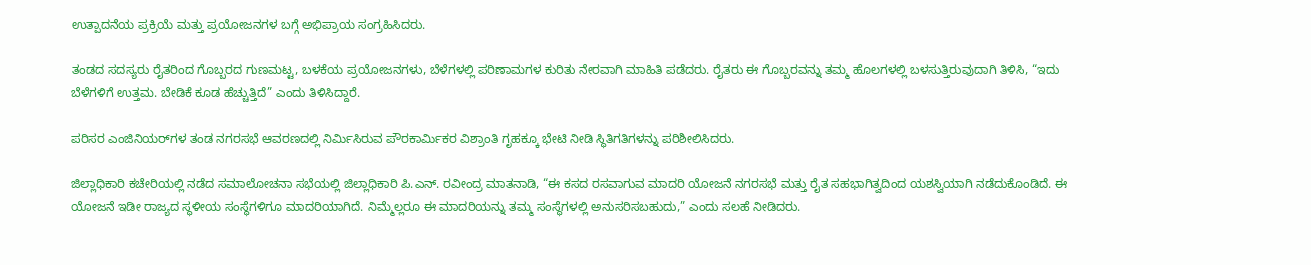ಉತ್ಪಾದನೆಯ ಪ್ರಕ್ರಿಯೆ ಮತ್ತು ಪ್ರಯೋಜನಗಳ ಬಗ್ಗೆ ಅಭಿಪ್ರಾಯ ಸಂಗ್ರಹಿಸಿದರು.

ತಂಡದ ಸದಸ್ಯರು ರೈತರಿಂದ ಗೊಬ್ಬರದ ಗುಣಮಟ್ಟ, ಬಳಕೆಯ ಪ್ರಯೋಜನಗಳು, ಬೆಳೆಗಳಲ್ಲಿ ಪರಿಣಾಮಗಳ ಕುರಿತು ನೇರವಾಗಿ ಮಾಹಿತಿ ಪಡೆದರು. ರೈತರು ಈ ಗೊಬ್ಬರವನ್ನು ತಮ್ಮ ಹೊಲಗಳಲ್ಲಿ ಬಳಸುತ್ತಿರುವುದಾಗಿ ತಿಳಿಸಿ, “ಇದು ಬೆಳೆಗಳಿಗೆ ಉತ್ತಮ. ಬೇಡಿಕೆ ಕೂಡ ಹೆಚ್ಚುತ್ತಿದೆ” ಎಂದು ತಿಳಿಸಿದ್ದಾರೆ.

ಪರಿಸರ ಎಂಜಿನಿಯರ್‌ಗಳ ತಂಡ ನಗರಸಭೆ ಆವರಣದಲ್ಲಿ ನಿರ್ಮಿಸಿರುವ ಪೌರಕಾರ್ಮಿಕರ ವಿಶ್ರಾಂತಿ ಗೃಹಕ್ಕೂ ಭೇಟಿ ನೀಡಿ ಸ್ಥಿತಿಗತಿಗಳನ್ನು ಪರಿಶೀಲಿಸಿದರು.

ಜಿಲ್ಲಾಧಿಕಾರಿ ಕಚೇರಿಯಲ್ಲಿ ನಡೆದ ಸಮಾಲೋಚನಾ ಸಭೆಯಲ್ಲಿ ಜಿಲ್ಲಾಧಿಕಾರಿ ಪಿ.ಎನ್. ರವೀಂದ್ರ ಮಾತನಾಡಿ, “ಈ ಕಸದ ರಸವಾಗುವ ಮಾದರಿ ಯೋಜನೆ ನಗರಸಭೆ ಮತ್ತು ರೈತ ಸಹಭಾಗಿತ್ವದಿಂದ ಯಶಸ್ವಿಯಾಗಿ ನಡೆದುಕೊಂಡಿದೆ. ಈ ಯೋಜನೆ ಇಡೀ ರಾಜ್ಯದ ಸ್ಥಳೀಯ ಸಂಸ್ಥೆಗಳಿಗೂ ಮಾದರಿಯಾಗಿದೆ. ನಿಮ್ಮೆಲ್ಲರೂ ಈ ಮಾದರಿಯನ್ನು ತಮ್ಮ ಸಂಸ್ಥೆಗಳಲ್ಲಿ ಅನುಸರಿಸಬಹುದು,” ಎಂದು ಸಲಹೆ ನೀಡಿದರು.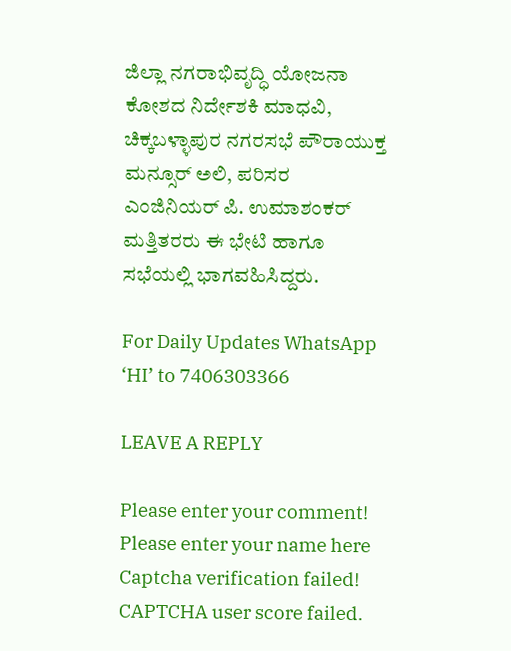ಜಿಲ್ಲಾ ನಗರಾಭಿವೃದ್ಧಿ ಯೋಜನಾ ಕೋಶದ ನಿರ್ದೇಶಕಿ ಮಾಧವಿ, ಚಿಕ್ಕಬಳ್ಳಾಪುರ ನಗರಸಭೆ ಪೌರಾಯುಕ್ತ ಮನ್ಸೂರ್ ಅಲಿ, ಪರಿಸರ ಎಂಜಿನಿಯರ್ ಪಿ. ಉಮಾಶಂಕರ್ ಮತ್ತಿತರರು ಈ ಭೇಟಿ ಹಾಗೂ ಸಭೆಯಲ್ಲಿ ಭಾಗವಹಿಸಿದ್ದರು.

For Daily Updates WhatsApp ‘HI’ to 7406303366

LEAVE A REPLY

Please enter your comment!
Please enter your name here
Captcha verification failed!
CAPTCHA user score failed.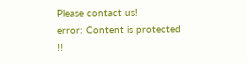Please contact us!
error: Content is protected !!